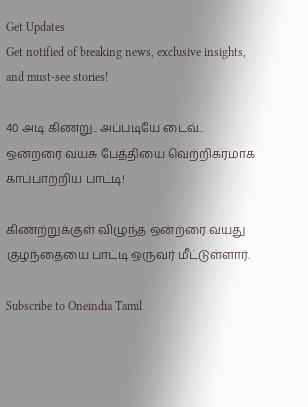Get Updates
Get notified of breaking news, exclusive insights, and must-see stories!

40 அடி கிணறு.. அப்படியே டைவ்.. ஒன்றரை வயசு பேத்தியை வெற்றிகரமாக காப்பாற்றிய பாட்டி!

கிணற்றுக்குள் விழுந்த ஒன்றரை வயது குழந்தையை பாட்டி ஒருவர் மீட்டுள்ளார்.

Subscribe to Oneindia Tamil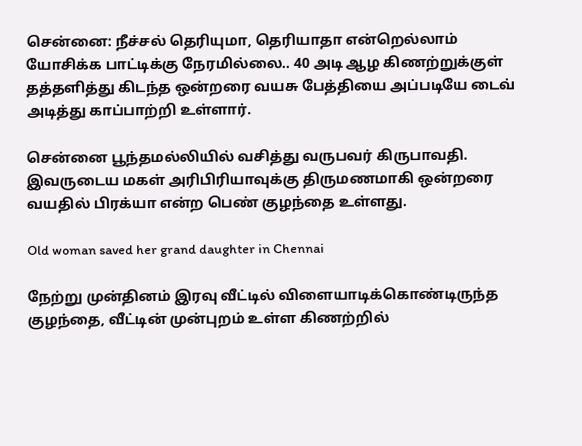சென்னை: நீச்சல் தெரியுமா, தெரியாதா என்றெல்லாம் யோசிக்க பாட்டிக்கு நேரமில்லை.. 40 அடி ஆழ கிணற்றுக்குள் தத்தளித்து கிடந்த ஒன்றரை வயசு பேத்தியை அப்படியே டைவ் அடித்து காப்பாற்றி உள்ளார்.

சென்னை பூந்தமல்லியில் வசித்து வருபவர் கிருபாவதி. இவருடைய மகள் அரிபிரியாவுக்கு திருமணமாகி ஒன்றரை வயதில் பிரக்யா என்ற பெண் குழந்தை உள்ளது.

Old woman saved her grand daughter in Chennai

நேற்று முன்தினம் இரவு வீட்டில் விளையாடிக்கொண்டிருந்த குழந்தை, வீட்டின் முன்புறம் உள்ள கிணற்றில்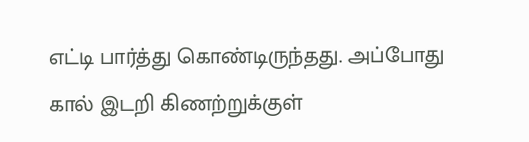எட்டி பார்த்து கொண்டிருந்தது. அப்போது கால் இடறி கிணற்றுக்குள்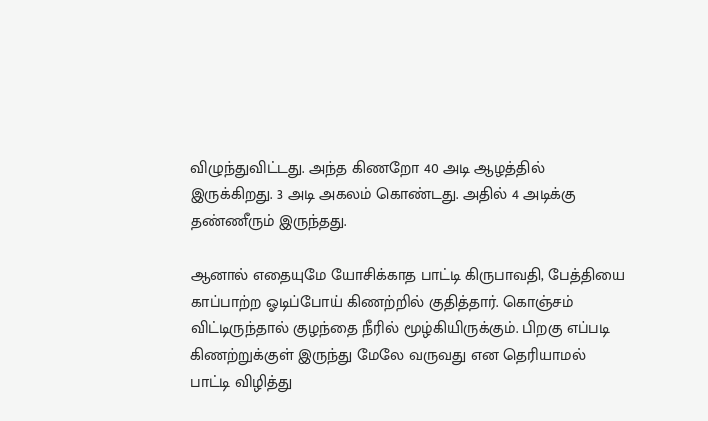விழுந்துவிட்டது. அந்த கிணறோ 40 அடி ஆழத்தில் இருக்கிறது. 3 அடி அகலம் கொண்டது. அதில் 4 அடிக்கு தண்ணீரும் இருந்தது.

ஆனால் எதையுமே யோசிக்காத பாட்டி கிருபாவதி, பேத்தியை காப்பாற்ற ஓடிப்போய் கிணற்றில் குதித்தார். கொஞ்சம் விட்டிருந்தால் குழந்தை நீரில் மூழ்கியிருக்கும். பிறகு எப்படி கிணற்றுக்குள் இருந்து மேலே வருவது என தெரியாமல் பாட்டி விழித்து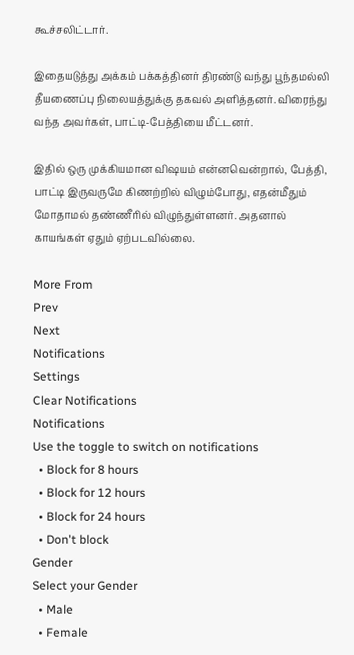கூச்சலிட்டார்.

இதையடுத்து அக்கம் பக்கத்தினர் திரண்டு வந்து பூந்தமல்லி தீயணைப்பு நிலையத்துக்கு தகவல் அளித்தனர். விரைந்து வந்த அவர்கள், பாட்டி-பேத்தியை மீட்டனர்.

இதில் ஒரு முக்கியமான விஷயம் என்னவென்றால், பேத்தி, பாட்டி இருவருமே கிணற்றில் விழும்போது, எதன்மீதும் மோதாமல் தண்ணீரில் விழுந்துள்ளனர். அதனால் காயங்கள் ஏதும் ஏற்படவில்லை.

More From
Prev
Next
Notifications
Settings
Clear Notifications
Notifications
Use the toggle to switch on notifications
  • Block for 8 hours
  • Block for 12 hours
  • Block for 24 hours
  • Don't block
Gender
Select your Gender
  • Male
  • Female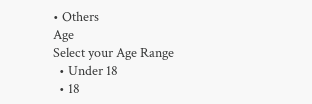• Others
Age
Select your Age Range
  • Under 18
  • 18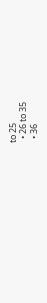to 25
  • 26 to 35
  • 36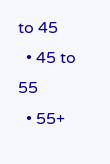to 45
  • 45 to 55
  • 55+